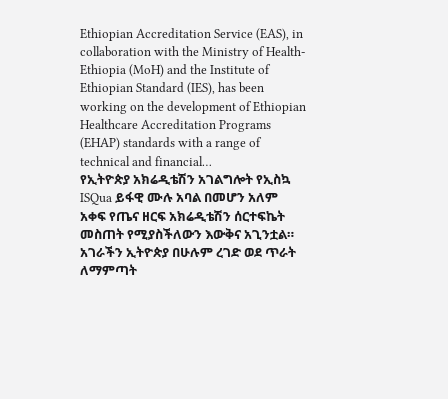Ethiopian Accreditation Service (EAS), in collaboration with the Ministry of Health- Ethiopia (MoH) and the Institute of Ethiopian Standard (IES), has been working on the development of Ethiopian Healthcare Accreditation Programs (EHAP) standards with a range of technical and financial…
የኢትዮጵያ አክሬዲቴሽን አገልግሎት የኢስኳ ISQua ይፋዊ ሙሉ አባል በመሆን አለም አቀፍ የጤና ዘርፍ አክሬዲቴሽን ሰርተፍኬት መስጠት የሚያስችለውን እውቅና አጊንቷል።
አገራችን ኢትዮጵያ በሁሉም ረገድ ወደ ጥራት ለማምጣት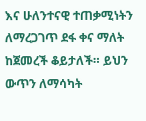እና ሁለንተናዊ ተጠቃሚነትን ለማረጋገጥ ደፋ ቀና ማለት ከጀመረች ቆይታለች። ይህን ውጥን ለማሳካት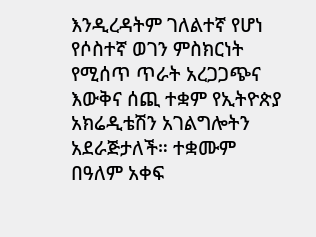እንዲረዳትም ገለልተኛ የሆነ የሶስተኛ ወገን ምስክርነት የሚሰጥ ጥራት አረጋጋጭና እውቅና ሰጪ ተቋም የኢትዮጵያ አክሬዲቴሽን አገልግሎትን አደራጅታለች። ተቋሙም በዓለም አቀፍ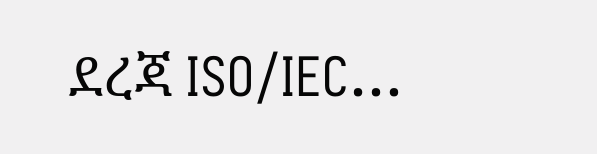ደረጃ ISO/IEC…